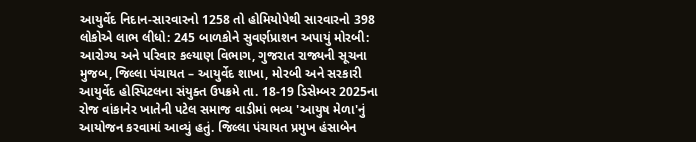આયુર્વેદ નિદાન-સારવારનો 1258 તો હોમિયોપેથી સારવારનો 398 લોકોએ લાભ લીધો: 245 બાળકોને સુવર્ણપ્રાશન અપાયું મોરબી: આરોગ્ય અને પરિવાર કલ્યાણ વિભાગ, ગુજરાત રાજ્યની સૂચના મુજબ, જિલ્લા પંચાયત – આયુર્વેદ શાખા, મોરબી અને સરકારી આયુર્વેદ હોસ્પિટલના સંયુક્ત ઉપક્રમે તા. 18-19 ડિસેમ્બર 2025ના રોજ વાંકાનેર ખાતેની પટેલ સમાજ વાડીમાં ભવ્ય 'આયુષ મેળા'નું આયોજન કરવામાં આવ્યું હતું. જિલ્લા પંચાયત પ્રમુખ હંસાબેન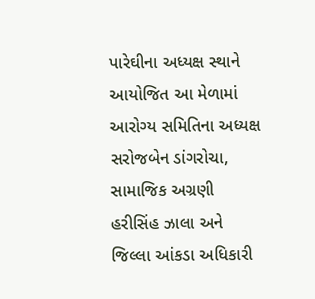પારેઘીના અધ્યક્ષ સ્થાને આયોજિત આ મેળામાં આરોગ્ય સમિતિના અધ્યક્ષ સરોજબેન ડાંગરોચા, સામાજિક અગ્રણી હરીસિંહ ઝાલા અને જિલ્લા આંકડા અધિકારી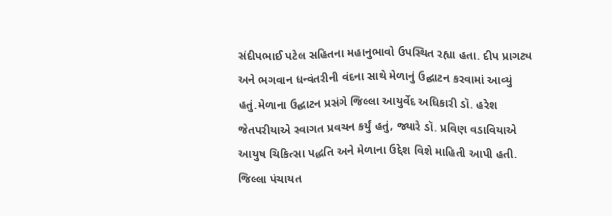સંદીપભાઈ પટેલ સહિતના મહાનુભાવો ઉપસ્થિત રહ્યા હતા. દીપ પ્રાગટ્ય અને ભગવાન ધન્વંતરીની વંદના સાથે મેળાનું ઉદ્ઘાટન કરવામાં આવ્યું હતું.મેળાના ઉદ્ઘાટન પ્રસંગે જિલ્લા આયુર્વેદ અધિકારી ડૉ. હરેશ જેતપરીયાએ સ્વાગત પ્રવચન કર્યું હતું, જ્યારે ડૉ. પ્રવિણ વડાવિયાએ આયુષ ચિકિત્સા પદ્ધતિ અને મેળાના ઉદ્દેશ વિશે માહિતી આપી હતી. જિલ્લા પંચાયત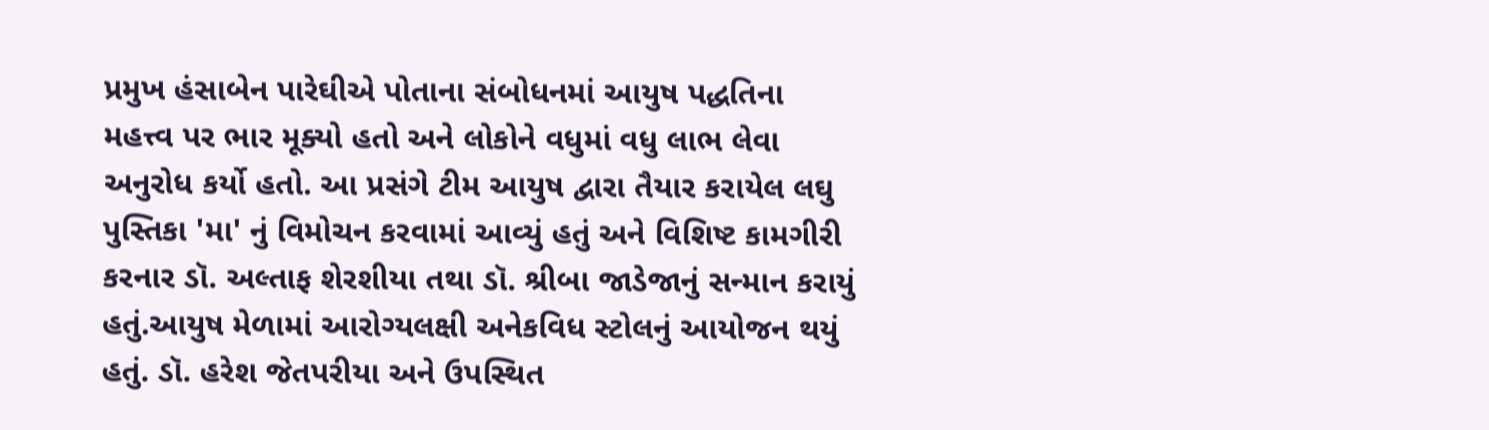પ્રમુખ હંસાબેન પારેઘીએ પોતાના સંબોધનમાં આયુષ પદ્ધતિના મહત્ત્વ પર ભાર મૂક્યો હતો અને લોકોને વધુમાં વધુ લાભ લેવા અનુરોધ કર્યો હતો. આ પ્રસંગે ટીમ આયુષ દ્વારા તૈયાર કરાયેલ લઘુ પુસ્તિકા 'મા' નું વિમોચન કરવામાં આવ્યું હતું અને વિશિષ્ટ કામગીરી કરનાર ડૉ. અલ્તાફ શેરશીયા તથા ડૉ. શ્રીબા જાડેજાનું સન્માન કરાયું હતું.આયુષ મેળામાં આરોગ્યલક્ષી અનેકવિધ સ્ટોલનું આયોજન થયું હતું. ડૉ. હરેશ જેતપરીયા અને ઉપસ્થિત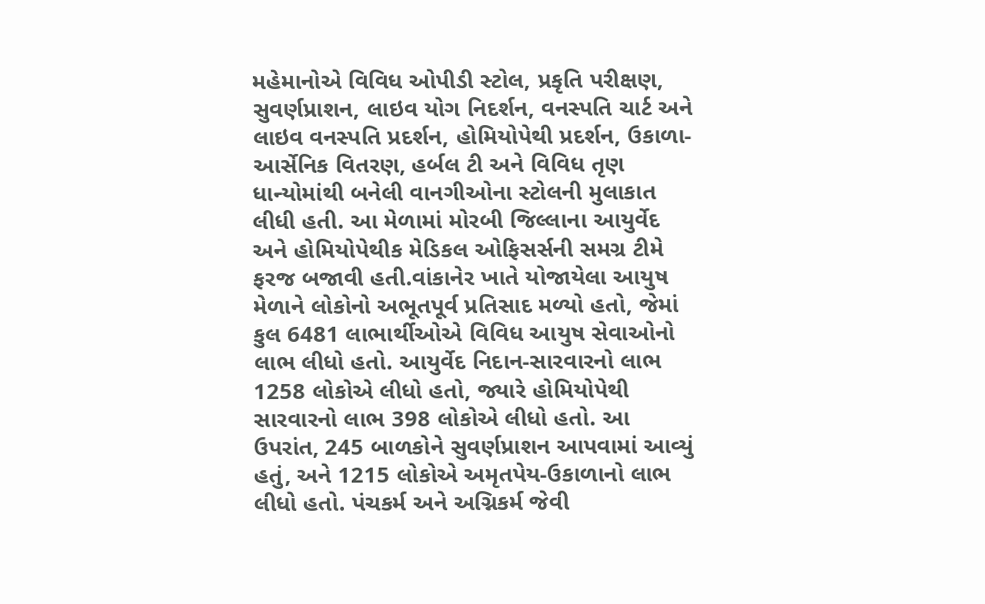મહેમાનોએ વિવિધ ઓપીડી સ્ટોલ, પ્રકૃતિ પરીક્ષણ, સુવર્ણપ્રાશન, લાઇવ યોગ નિદર્શન, વનસ્પતિ ચાર્ટ અને લાઇવ વનસ્પતિ પ્રદર્શન, હોમિયોપેથી પ્રદર્શન, ઉકાળા-આર્સેનિક વિતરણ, હર્બલ ટી અને વિવિધ તૃણ ધાન્યોમાંથી બનેલી વાનગીઓના સ્ટોલની મુલાકાત લીધી હતી. આ મેળામાં મોરબી જિલ્લાના આયુર્વેદ અને હોમિયોપેથીક મેડિકલ ઓફિસર્સની સમગ્ર ટીમે ફરજ બજાવી હતી.વાંકાનેર ખાતે યોજાયેલા આયુષ મેળાને લોકોનો અભૂતપૂર્વ પ્રતિસાદ મળ્યો હતો, જેમાં કુલ 6481 લાભાર્થીઓએ વિવિધ આયુષ સેવાઓનો લાભ લીધો હતો. આયુર્વેદ નિદાન-સારવારનો લાભ 1258 લોકોએ લીધો હતો, જ્યારે હોમિયોપેથી સારવારનો લાભ 398 લોકોએ લીધો હતો. આ ઉપરાંત, 245 બાળકોને સુવર્ણપ્રાશન આપવામાં આવ્યું હતું, અને 1215 લોકોએ અમૃતપેય-ઉકાળાનો લાભ લીધો હતો. પંચકર્મ અને અગ્નિકર્મ જેવી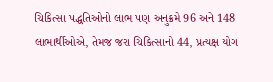ચિકિત્સા પદ્ધતિઓનો લાભ પણ અનુક્રમે 96 અને 148 લાભાર્થીઓએ, તેમજ જરા ચિકિત્સાનો 44, પ્રત્યક્ષ યોગ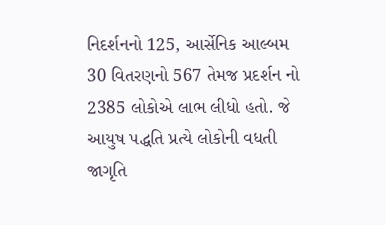નિદર્શનનો 125, આર્સેનિક આલ્બમ 30 વિતરણનો 567 તેમજ પ્રદર્શન નો 2385 લોકોએ લાભ લીધો હતો. જે આયુષ પદ્ધતિ પ્રત્યે લોકોની વધતી જાગૃતિ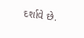દર્શાવે છે.